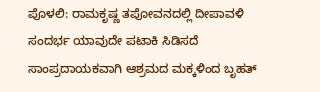ಪೊಳಲಿ: ರಾಮಕೃಷ್ಣ ತಪೋವನದಲ್ಲಿ ದೀಪಾವಳಿ ಸಂದರ್ಭ ಯಾವುದೇ ಪಟಾಕಿ ಸಿಡಿಸದೆ ಸಾಂಪ್ರದಾಯಕವಾಗಿ ಆಶ್ರಮದ ಮಕ್ಕಳಿಂದ ಬೃಹತ್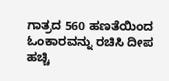ಗಾತ್ರದ 560 ಹಣತೆಯಿಂದ ಓಂಕಾರವನ್ನು ರಚಿಸಿ ದೀಪ ಹಚ್ಚಿ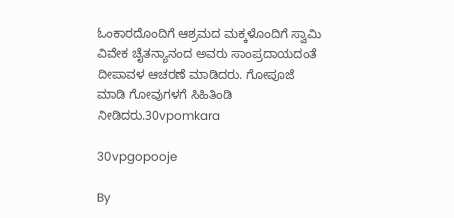ಓಂಕಾರದೊಂದಿಗೆ ಆಶ್ರಮದ ಮಕ್ಕಳೊಂದಿಗೆ ಸ್ವಾಮಿ ವಿವೇಕ ಚೈತನ್ಯಾನಂದ ಅವರು ಸಾಂಪ್ರದಾಯದಂತೆ ದೀಪಾವಳ ಆಚರಣೆ ಮಾಡಿದರು. ಗೋಪೂಜೆ ಮಾಡಿ ಗೋವುಗಳಗೆ ಸಿಹಿತಿಂಡಿ ನೀಡಿದರು.30vpomkara

30vpgopooje

By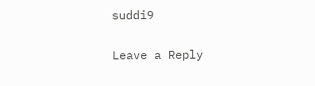suddi9

Leave a Reply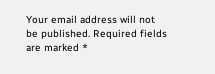Your email address will not be published. Required fields are marked *